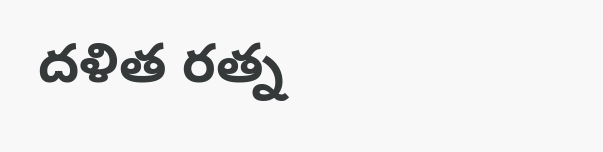దళిత రత్న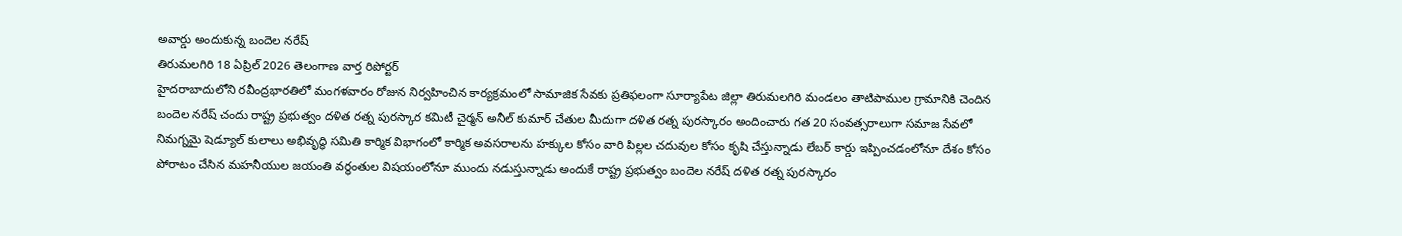అవార్డు అందుకున్న బందెల నరేష్
తిరుమలగిరి 18 ఏప్రిల్ 2026 తెలంగాణ వార్త రిపోర్టర్
హైదరాబాదులోని రవీంద్రభారతిలో మంగళవారం రోజున నిర్వహించిన కార్యక్రమంలో సామాజిక సేవకు ప్రతిఫలంగా సూర్యాపేట జిల్లా తిరుమలగిరి మండలం తాటిపాముల గ్రామానికి చెందిన బందెల నరేష్ చందు రాష్ట్ర ప్రభుత్వం దళిత రత్న పురస్కార కమిటీ చైర్మన్ అనీల్ కుమార్ చేతుల మీదుగా దళిత రత్న పురస్కారం అందించారు గత 20 సంవత్సరాలుగా సమాజ సేవలో నిమగ్నమై షెడ్యూల్ కులాలు అభివృద్ధి సమితి కార్మిక విభాగంలో కార్మిక అవసరాలను హక్కుల కోసం వారి పిల్లల చదువుల కోసం కృషి చేస్తున్నాడు లేబర్ కార్డు ఇప్పించడంలోనూ దేశం కోసం పోరాటం చేసిన మహనీయుల జయంతి వర్ధంతుల విషయంలోనూ ముందు నడుస్తున్నాడు అందుకే రాష్ట్ర ప్రభుత్వం బందెల నరేష్ దళిత రత్న పురస్కారం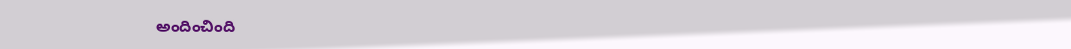అందించింది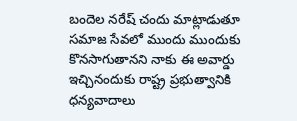బందెల నరేష్ చందు మాట్లాడుతూ సమాజ సేవలో ముందు ముందుకు కొనసాగుతానని నాకు ఈ అవార్డు ఇచ్చినందుకు రాష్ట్ర ప్రభుత్వానికి ధన్యవాదాలు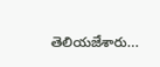తెలియజేశారు...